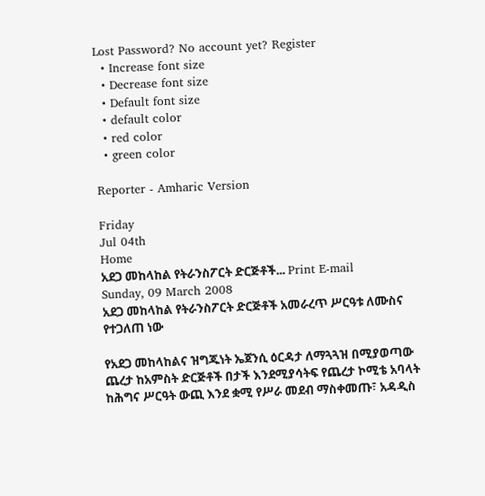Lost Password? No account yet? Register
  • Increase font size
  • Decrease font size
  • Default font size
  • default color
  • red color
  • green color

Reporter - Amharic Version

Friday
Jul 04th
Home
አደጋ መከላከል የትራንስፖርት ድርጅቶች... Print E-mail
Sunday, 09 March 2008
አደጋ መከላከል የትራንስፖርት ድርጅቶች አመራረጥ ሥርዓቱ ለሙስና የተጋለጠ ነው

የአደጋ መከላከልና ዝግጁነት ኤጀንሲ ዕርዳታ ለማጓጓዝ በሚያወጣው ጨረታ ከአምስት ድርጅቶች በታች እንደሚያሳትፍ የጨረታ ኮሚቴ አባላት ከሕግና ሥርዓት ውጪ እንደ ቋሚ የሥራ መደብ ማስቀመጡ፣ አዳዲስ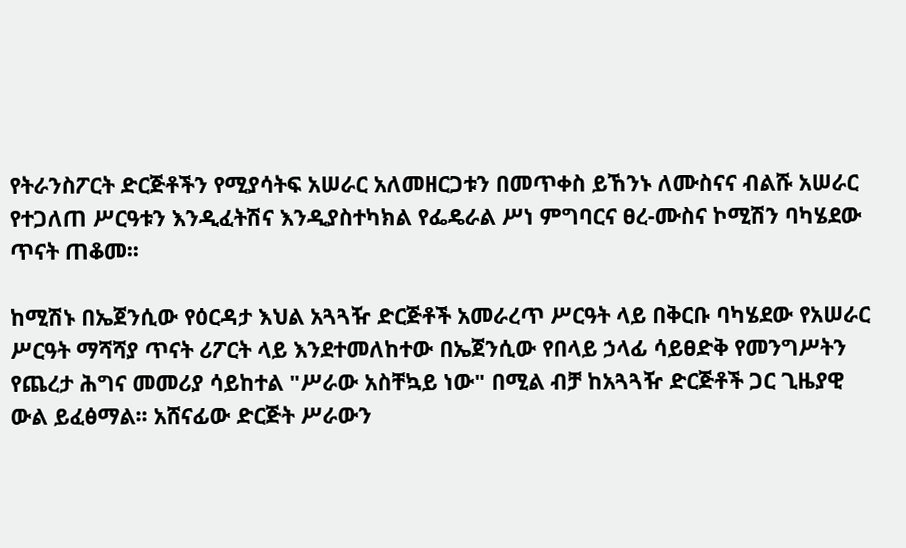የትራንስፖርት ድርጅቶችን የሚያሳትፍ አሠራር አለመዘርጋቱን በመጥቀስ ይኸንኑ ለሙስናና ብልሹ አሠራር የተጋለጠ ሥርዓቱን እንዲፈትሽና እንዲያስተካክል የፌዴራል ሥነ ምግባርና ፀረ-ሙስና ኮሚሽን ባካሄደው ጥናት ጠቆመ፡፡

ከሚሽኑ በኤጀንሲው የዕርዳታ እህል አጓጓዥ ድርጅቶች አመራረጥ ሥርዓት ላይ በቅርቡ ባካሄደው የአሠራር ሥርዓት ማሻሻያ ጥናት ሪፖርት ላይ እንደተመለከተው በኤጀንሲው የበላይ ኃላፊ ሳይፀድቅ የመንግሥትን የጨረታ ሕግና መመሪያ ሳይከተል "ሥራው አስቸኳይ ነው" በሚል ብቻ ከአጓጓዥ ድርጅቶች ጋር ጊዜያዊ ውል ይፈፅማል፡፡ አሸናፊው ድርጅት ሥራውን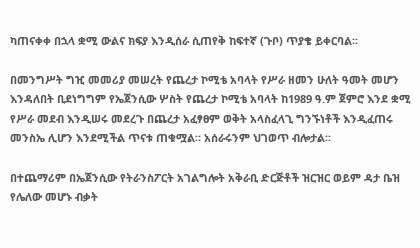ካጠናቀቀ በኋላ ቋሚ ውልና ክፍያ እንዲሰራ ሲጠየቅ ከፍተኛ (ጉቦ) ጥያቄ ይቀርባል፡፡

በመንግሥት ግዢ መመሪያ መሠረት የጨረታ ኮሚቴ አባላት የሥራ ዘመን ሁለት ዓመት መሆን እንዳለበት ቢደነግግም የኤጀንሲው ሦስት የጨረታ ኮሚቴ አባላት ከ1989 ዓ.ም ጀምሮ እንደ ቋሚ የሥራ መደብ እንዲሠሩ መደረጉ በጨረታ አፈፃፀም ወቅት አላስፈላጊ ግንኙነቶች እንዲፈጠሩ መንስኤ ሊሆን እንደሚችል ጥናቱ ጠቁሟል፡፡ አሰራሩንም ህገወጥ ብሎታል፡፡

በተጨማሪም በኤጀንሲው የትራንስፖርት አገልግሎት አቅራቢ ድርጅቶች ዝርዝር ወይም ዳታ ቤዝ የሌለው መሆኑ ብቃት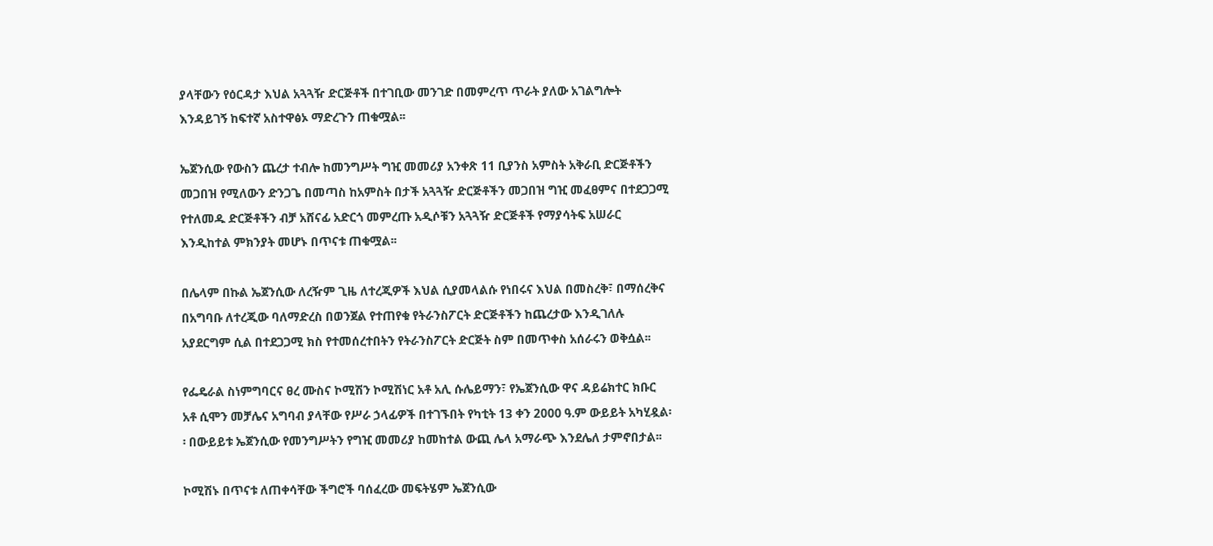ያላቸውን የዕርዳታ እህል አጓጓዥ ድርጅቶች በተገቢው መንገድ በመምረጥ ጥራት ያለው አገልግሎት እንዳይገኝ ከፍተኛ አስተዋፅኦ ማድረጉን ጠቁሟል፡፡

ኤጀንሲው የውስን ጨረታ ተብሎ ከመንግሥት ግዢ መመሪያ አንቀጽ 11 ቢያንስ አምስት አቅራቢ ድርጅቶችን መጋበዝ የሚለውን ድንጋጌ በመጣስ ከአምስት በታች አጓጓዥ ድርጅቶችን መጋበዝ ግዢ መፈፀምና በተደጋጋሚ የተለመዱ ድርጅቶችን ብቻ አሸናፊ አድርጎ መምረጡ አዲሶቹን አጓጓዥ ድርጅቶች የማያሳትፍ አሠራር እንዲከተል ምክንያት መሆኑ በጥናቱ ጠቁሟል፡፡

በሌላም በኩል ኤጀንሲው ለረዥም ጊዜ ለተረጂዎች እህል ሲያመላልሱ የነበሩና እህል በመስረቅ፣ በማሰረቅና በአግባቡ ለተረጂው ባለማድረስ በወንጀል የተጠየቁ የትራንስፖርት ድርጅቶችን ከጨረታው እንዲገለሉ አያደርግም ሲል በተደጋጋሚ ክስ የተመሰረተበትን የትራንስፖርት ድርጅት ስም በመጥቀስ አሰራሩን ወቅሷል፡፡

የፌዴራል ስነምግባርና ፀረ ሙስና ኮሚሽን ኮሚሽነር አቶ አሊ ሱሌይማን፣ የኤጀንሲው ዋና ዳይሬክተር ክቡር አቶ ሲሞን መቻሌና አግባብ ያላቸው የሥራ ኃላፊዎች በተገኙበት የካቲት 13 ቀን 2000 ዓ.ም ውይይት አካሂዷል፡፡ በውይይቱ ኤጀንሲው የመንግሥትን የግዢ መመሪያ ከመከተል ውጪ ሌላ አማራጭ እንደሌለ ታምኖበታል፡፡

ኮሚሽኑ በጥናቱ ለጠቀሳቸው ችግሮች ባሰፈረው መፍትሄም ኤጀንሲው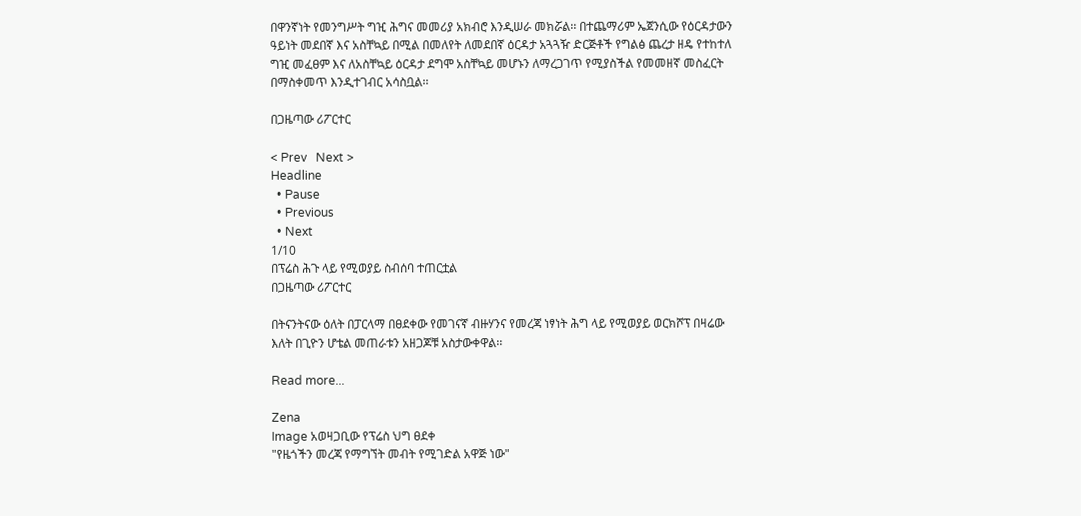በዋንኛነት የመንግሥት ግዢ ሕግና መመሪያ አክብሮ እንዲሠራ መክሯል፡፡ በተጨማሪም ኤጀንሲው የዕርዳታውን ዓይነት መደበኛ እና አስቸኳይ በሚል በመለየት ለመደበኛ ዕርዳታ አጓጓዥ ድርጅቶች የግልፅ ጨረታ ዘዴ የተከተለ ግዢ መፈፀም እና ለአስቸኳይ ዕርዳታ ደግሞ አስቸኳይ መሆኑን ለማረጋገጥ የሚያስችል የመመዘኛ መስፈርት በማስቀመጥ እንዲተገብር አሳስቧል፡፡

በጋዜጣው ሪፖርተር

< Prev   Next >
Headline
  • Pause
  • Previous
  • Next
1/10
በፕሬስ ሕጉ ላይ የሚወያይ ስብሰባ ተጠርቷል
በጋዜጣው ሪፖርተር

በትናንትናው ዕለት በፓርላማ በፀደቀው የመገናኛ ብዙሃንና የመረጃ ነፃነት ሕግ ላይ የሚወያይ ወርክሾፕ በዛሬው እለት በጊዮን ሆቴል መጠራቱን አዘጋጆቹ አስታውቀዋል፡፡

Read more...

Zena
Image አወዛጋቢው የፕሬስ ህግ ፀደቀ
"የዜጎችን መረጃ የማግኘት መብት የሚገድል አዋጅ ነው"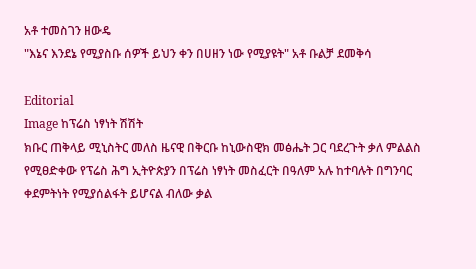አቶ ተመስገን ዘውዴ
"እኔና እንደኔ የሚያስቡ ሰዎች ይህን ቀን በሀዘን ነው የሚያዩት" አቶ ቡልቻ ደመቅሳ

Editorial
Image ከፕሬስ ነፃነት ሽሽት
ክቡር ጠቅላይ ሚኒስትር መለስ ዜናዊ በቅርቡ ከኒውስዊክ መፅሔት ጋር ባደረጉት ቃለ ምልልስ የሚፀድቀው የፕሬስ ሕግ ኢትዮጵያን በፕሬስ ነፃነት መስፈርት በዓለም አሉ ከተባሉት በግንባር ቀደምትነት የሚያሰልፋት ይሆናል ብለው ቃል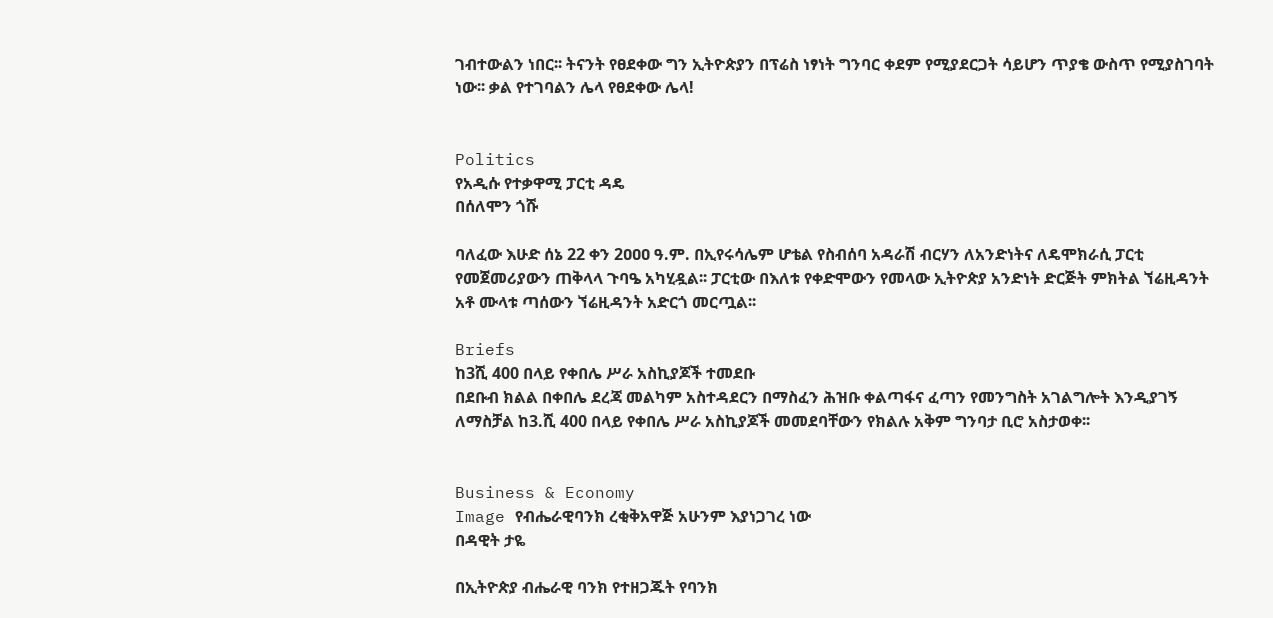ገብተውልን ነበር፡፡ ትናንት የፀደቀው ግን ኢትዮጵያን በፕሬስ ነፃነት ግንባር ቀደም የሚያደርጋት ሳይሆን ጥያቄ ውስጥ የሚያስገባት ነው፡፡ ቃል የተገባልን ሌላ የፀደቀው ሌላ!


Politics
የአዲሱ የተቃዋሚ ፓርቲ ዳዴ
በሰለሞን ጎሹ

ባለፈው እሁድ ሰኔ 22 ቀን 2ዐዐዐ ዓ.ም. በኢየሩሳሌም ሆቴል የስብሰባ አዳራሽ ብርሃን ለአንድነትና ለዴሞክራሲ ፓርቲ የመጀመሪያውን ጠቅላላ ጉባዔ አካሂዷል፡፡ ፓርቲው በእለቱ የቀድሞውን የመላው ኢትዮጵያ አንድነት ድርጅት ምክትል ኘሬዚዳንት አቶ ሙላቱ ጣሰውን ኘሬዚዳንት አድርጎ መርጧል፡፡

Briefs
ከ3ሺ 400 በላይ የቀበሌ ሥራ አስኪያጆች ተመደቡ
በደቡብ ክልል በቀበሌ ደረጃ መልካም አስተዳደርን በማስፈን ሕዝቡ ቀልጣፋና ፈጣን የመንግስት አገልግሎት እንዲያገኝ ለማስቻል ከ3.ሺ 400 በላይ የቀበሌ ሥራ አስኪያጆች መመደባቸውን የክልሉ አቅም ግንባታ ቢሮ አስታወቀ፡፡


Business & Economy
Image የብሔራዊባንክ ረቂቅአዋጅ አሁንም እያነጋገረ ነው
በዳዊት ታዬ

በኢትዮጵያ ብሔራዊ ባንክ የተዘጋጁት የባንክ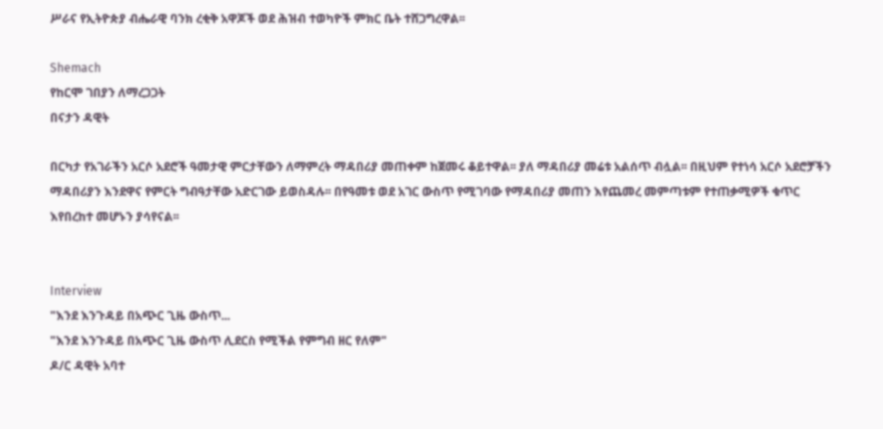ሥራና የኢትዮጵያ ብሔራዊ ባንክ ረቂቅ አዋጆች ወደ ሕዝብ ተወካዮች ምክር ቤት ተሸጋግረዋል፡፡

Shemach
የከርሞ ገበያን ለማረጋጋት
በናታን ዳዊት

በርካታ የአገራችን አርሶ አደሮች ዓመታዊ ምርታቸውን ለማምረት ማዳበሪያ መጠቀም ከጀመሩ ቆይተዋል፡፡ ያለ ማዳበሪያ መሬቱ አልሰጥ ብሏል፡፡ በዚህም የተነሳ አርሶ አደሮቻችን ማዳበሪያን እንደዋና የምርት ግብዓታቸው አድርገው ይወስዳሉ፡፡ በየዓመቱ ወደ አገር ውስጥ የሚገባው የማዳበሪያ መጠን እየጨመረ መምጣቱም የተጠቃሚዎች ቁጥር እየበረከተ መሆኑን ያሳየናል፡፡


Interview
"እንደ እንጉዳይ በአጭር ጊዜ ውስጥ...
"እንደ እንጉዳይ በአጭር ጊዜ ውስጥ ሊደርስ የሚችል የምግብ ዘር የለም"
ዶ/ር ዳዊት አባተ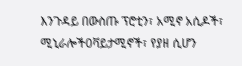እንጉዳይ በውስጡ ፕሮቲን፣ አሚኖ አሲዶች፣ ሚኒራሎች0ቫይታሚኖች፣ የያዘ ሲሆን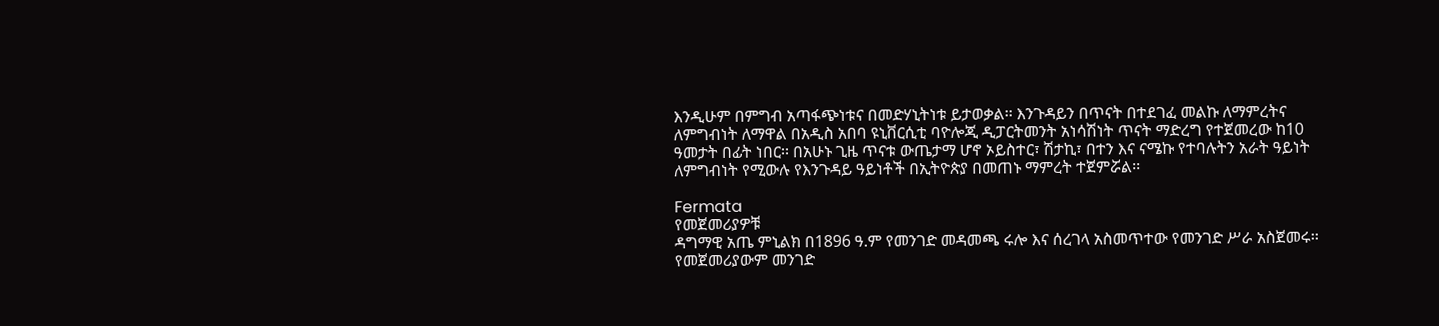እንዲሁም በምግብ አጣፋጭነቱና በመድሃኒትነቱ ይታወቃል፡፡ እንጉዳይን በጥናት በተደገፈ መልኩ ለማምረትና ለምግብነት ለማዋል በአዲስ አበባ ዩኒቨርሲቲ ባዮሎጂ ዲፓርትመንት አነሳሽነት ጥናት ማድረግ የተጀመረው ከ10 ዓመታት በፊት ነበር፡፡ በአሁኑ ጊዜ ጥናቱ ውጤታማ ሆኖ ኦይስተር፣ ሽታኪ፣ በተን እና ናሜኩ የተባሉትን አራት ዓይነት ለምግብነት የሚውሉ የእንጉዳይ ዓይነቶች በኢትዮጵያ በመጠኑ ማምረት ተጀምሯል፡፡

Fermata
የመጀመሪያዎቹ
ዳግማዊ አጤ ምኒልክ በ1896 ዓ.ም የመንገድ መዳመጫ ሩሎ እና ሰረገላ አስመጥተው የመንገድ ሥራ አስጀመሩ፡፡ የመጀመሪያውም መንገድ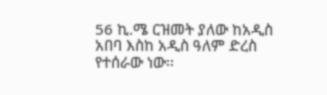56 ኪ.ሜ ርዝመት ያለው ከአዲስ አበባ እስከ አዲስ ዓለም ድረስ የተሰራው ነው፡፡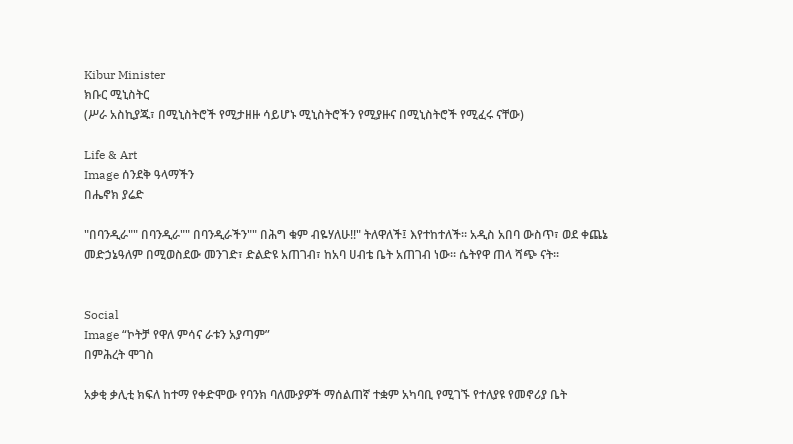Kibur Minister
ክቡር ሚኒስትር
(ሥራ አስኪያጁ፣ በሚኒስትሮች የሚታዘዙ ሳይሆኑ ሚኒስትሮችን የሚያዙና በሚኒስትሮች የሚፈሩ ናቸው)

Life & Art
Image ሰንደቅ ዓላማችን
በሔኖክ ያሬድ

"በባንዲራ"" በባንዲራ"" በባንዲራችን"" በሕግ ቁም ብዬሃለሁ!!" ትለዋለች፤ እየተከተለች፡፡ አዲስ አበባ ውስጥ፣ ወደ ቀጨኔ መድኃኔዓለም በሚወስደው መንገድ፣ ድልድዩ አጠገብ፣ ከአባ ሀብቴ ቤት አጠገብ ነው፡፡ ሴትየዋ ጠላ ሻጭ ናት፡፡


Social
Image “ኮትቻ የዋለ ምሳና ራቱን አያጣም”
በምሕረት ሞገስ

አቃቂ ቃሊቲ ክፍለ ከተማ የቀድሞው የባንክ ባለሙያዎች ማሰልጠኛ ተቋም አካባቢ የሚገኙ የተለያዩ የመኖሪያ ቤት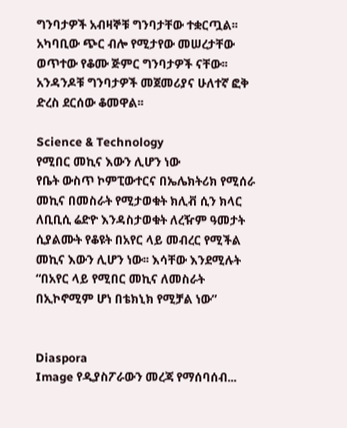ግንባታዎች አብዛኞቹ ግንባታቸው ተቋርጧል፡፡ አካባቢው ጭር ብሎ የሚታየው መሠረታቸው ወጥተው የቆሙ ጅምር ግንባታዎች ናቸው፡፡ አንዳንዶቹ ግንባታዎች መጀመሪያና ሁለተኛ ፎቅ ድረስ ደርሰው ቆመዋል፡፡

Science & Technology
የሚበር መኪና እውን ሊሆን ነው
የቤት ውስጥ ኮምፒውተርና በኤሌክትሪክ የሚሰራ መኪና በመስራት የሚታወቁት ክሊቭ ሲን ክላር ለቢቢሲ ሬድዮ እንዳስታወቁት ለረዥም ዓመታት ሲያልሙት የቆዩት በአየር ላይ መብረር የሚችል መኪና እውን ሊሆን ነው፡፡ እሳቸው እንደሚሉት “በአየር ላይ የሚበር መኪና ለመስራት በኢኮኖሚም ሆነ በቴክኒክ የሚቻል ነው”


Diaspora
Image የዲያስፖራውን መረጃ የማሰባሰብ...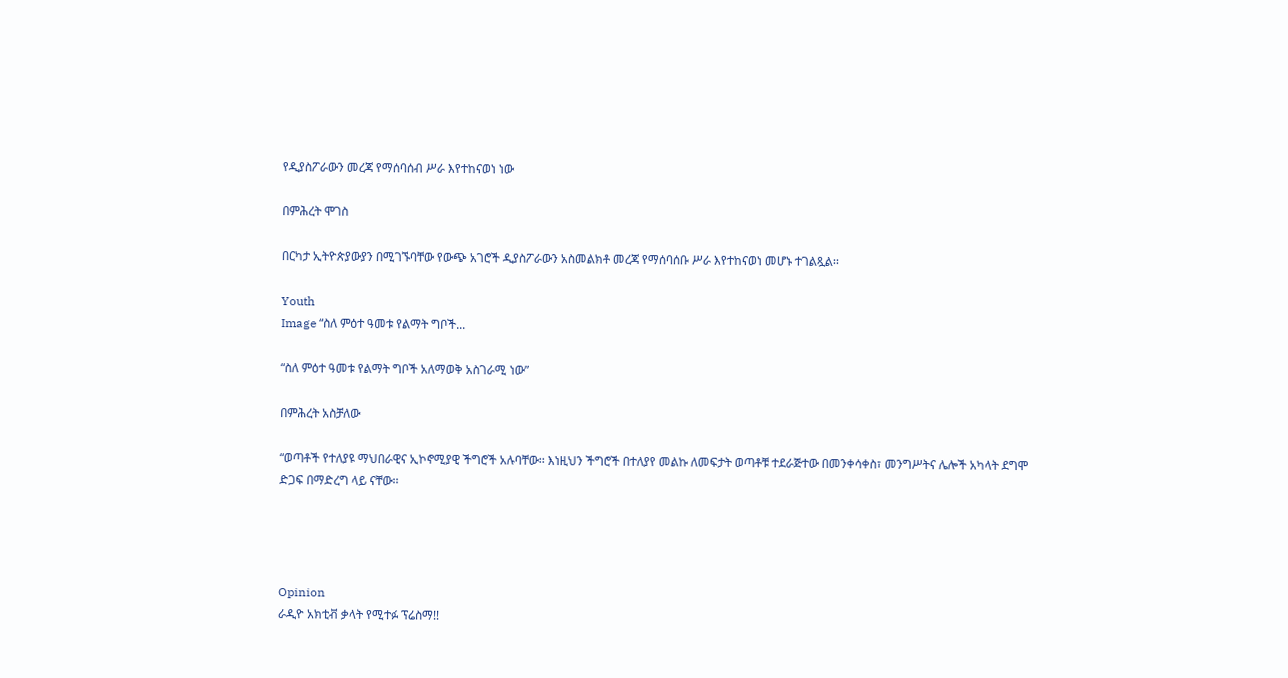የዲያስፖራውን መረጃ የማሰባሰብ ሥራ እየተከናወነ ነው

በምሕረት ሞገስ

በርካታ ኢትዮጵያውያን በሚገኙባቸው የውጭ አገሮች ዲያስፖራውን አስመልክቶ መረጃ የማሰባሰቡ ሥራ እየተከናወነ መሆኑ ተገልጿል፡፡

Youth
Image “ስለ ምዕተ ዓመቱ የልማት ግቦች...

“ስለ ምዕተ ዓመቱ የልማት ግቦች አለማወቅ አስገራሚ ነው”

በምሕረት አስቻለው

“ወጣቶች የተለያዩ ማህበራዊና ኢኮኖሚያዊ ችግሮች አሉባቸው፡፡ እነዚህን ችግሮች በተለያየ መልኩ ለመፍታት ወጣቶቹ ተደራጅተው በመንቀሳቀስ፣ መንግሥትና ሌሎች አካላት ደግሞ ድጋፍ በማድረግ ላይ ናቸው፡፡




Opinion
ራዲዮ አክቲቭ ቃላት የሚተፉ ፕሬስማ!!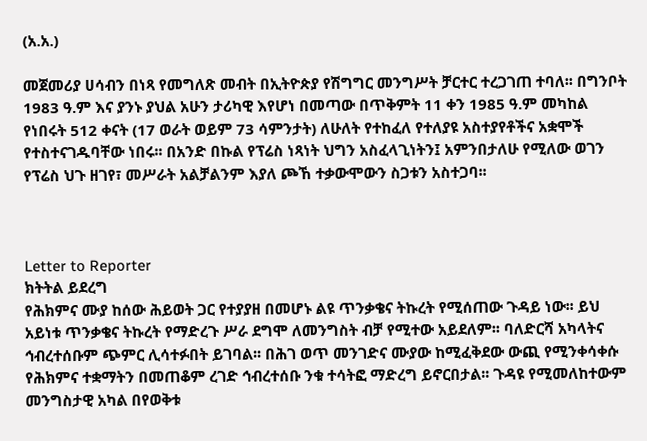(አ.አ.)

መጀመሪያ ሀሳብን በነጻ የመግለጽ መብት በኢትዮጵያ የሽግግር መንግሥት ቻርተር ተረጋገጠ ተባለ፡፡ በግንቦት 1983 ዓ.ም እና ያንኑ ያህል አሁን ታሪካዊ እየሆነ በመጣው በጥቅምት 11 ቀን 1985 ዓ.ም መካከል የነበሩት 512 ቀናት (17 ወራት ወይም 73 ሳምንታት) ለሁለት የተከፈለ የተለያዩ አስተያየቶችና አቋሞች የተስተናገዱባቸው ነበሩ፡፡ በአንድ በኩል የፕሬስ ነጻነት ህግን አስፈላጊነትን፤ አምንበታለሁ የሚለው ወገን የፕሬስ ህጉ ዘገየ፣ መሥራት አልቻልንም እያለ ጮኸ ተቃውሞውን ስጋቱን አስተጋባ፡፡



Letter to Reporter
ክትትል ይደረግ
የሕክምና ሙያ ከሰው ሕይወት ጋር የተያያዘ በመሆኑ ልዩ ጥንቃቄና ትኩረት የሚሰጠው ጉዳይ ነው፡፡ ይህ አይነቱ ጥንቃቄና ትኩረት የማድረጉ ሥራ ደግሞ ለመንግስት ብቻ የሚተው አይደለም፡፡ ባለድርሻ አካላትና ኅብረተሰቡም ጭምር ሊሳተፉበት ይገባል፡፡ በሕገ ወጥ መንገድና ሙያው ከሚፈቅደው ውጪ የሚንቀሳቀሱ የሕክምና ተቋማትን በመጠቆም ረገድ ኅብረተሰቡ ንቁ ተሳትፎ ማድረግ ይኖርበታል፡፡ ጉዳዩ የሚመለከተውም መንግስታዊ አካል በየወቅቱ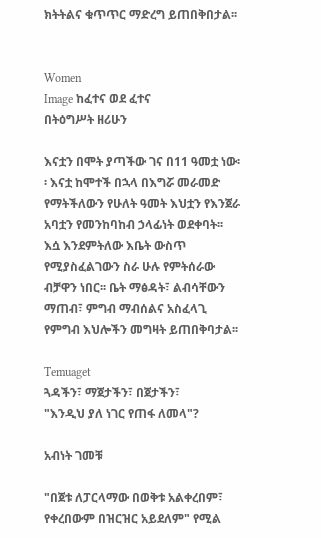ክትትልና ቁጥጥር ማድረግ ይጠበቅበታል፡፡


Women
Image ከፈተና ወደ ፈተና
በትዕግሥት ዘሪሁን

እናቷን በሞት ያጣችው ገና በ11 ዓመቷ ነው፡፡ እናቷ ከሞተች በኋላ በእግሯ መራመድ የማትችለውን የሁለት ዓመት እህቷን የእንጀራ አባቷን የመንከባከብ ኃላፊነት ወደቀባት፡፡ እሷ እንደምትለው እቤት ውስጥ የሚያስፈልገውን ስራ ሁሉ የምትሰራው ብቻዋን ነበር፡፡ ቤት ማፅዳት፣ ልብሳቸውን ማጠብ፣ ምግብ ማብሰልና አስፈላጊ የምግብ እህሎችን መግዛት ይጠበቅባታል፡፡

Temuaget
ጓዳችን፣ ማጀታችን፣ በጀታችን፣
"እንዲህ ያለ ነገር የጠፋ ለመላ"?

አብነት ገመቹ

"በጀቱ ለፓርላማው በወቅቱ አልቀረበም፣ የቀረበውም በዝርዝር አይደለም" የሚል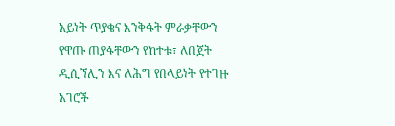አይነት ጥያቄና እንቅፋት ምራቃቸውን የዋጡ ጠያፋቸውን የከተቱ፣ ለበጀት ዲሲኘሊን እና ለሕግ የበላይነት የተገዙ አገሮች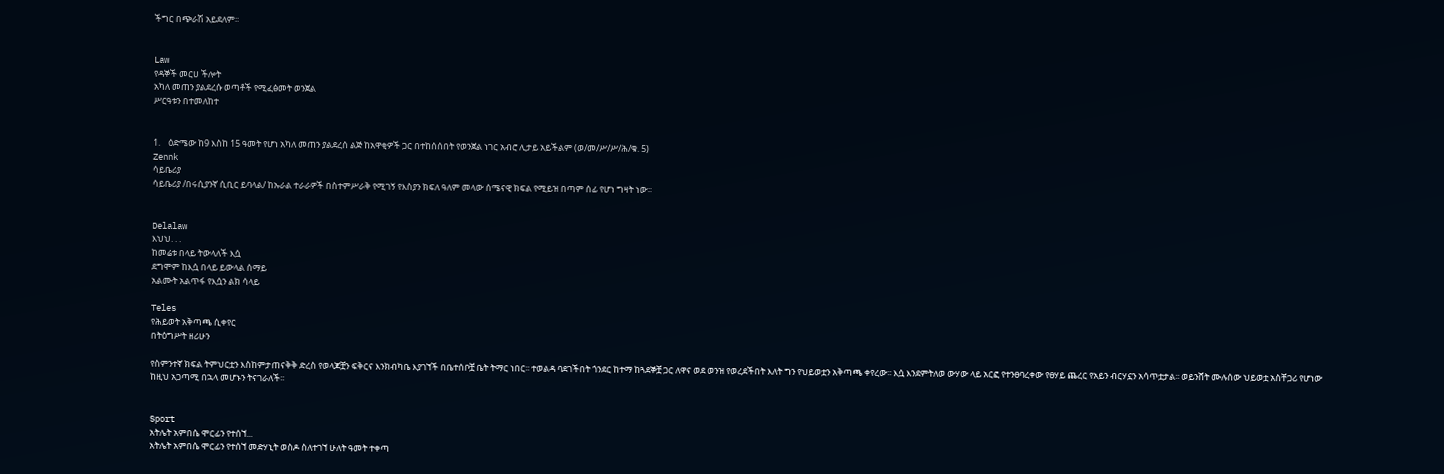ችግር በጭራሽ አይደለም፡፡


Law
የዳኞች መርሀ ችሎት
አካለ መጠን ያልደረሱ ወጣቶች የሚፈፅመት ወንጀል
ሥርዓቱን በተመለከተ


1.    ዕድሜው ከ9 እስከ 15 ዓመት የሆነ አካለ መጠን ያልደረሰ ልጅ ከአዋቂዎች ጋር በተከሰሰበት የወንጀል ነገር አብሮ ሊታይ አይችልም (ወ/መ/ሥ/ሥ/ሕ/ቁ. 5)
Zennk
ሳይቤሪያ
ሳይቤሪያ /በሩሲያንኛ ሲቢር ይባላል/ ከኡራል ተራራዎች በስተምሥራቅ የሚገኝ የእስያን ክፍለ ዓለም መላው ሰሜናዊ ክፍል የሚይዝ በጣም ሰፊ የሆነ ግዛት ነው፡፡


Delalaw
እህህ. . .
ከመሬቱ በላይ ትውላለች እሷ
ደግሞም ከእሷ በላይ ይውላል ሰማይ
አልሙት አልጥፋ የእሷን ልክ ሳላይ

Teles
የሕይወት አቅጣጫ ሲቀየር
በትዕግሥት ዘሪሁን

የስምንተኛ ክፍል ትምህርቷን እስከምታጠናቅቅ ድረስ የወላጆቿን ፍቅርና እንክብካቤ እያገኘች በቤተሰቦቿ ቤት ትማር ነበር፡፡ ተወልዳ ባደገችበት ጎንደር ከተማ ከጓደኞቿ ጋር ለዋና ወደ ወንዝ የወረደችበት እለት ግን የህይወቷን አቅጣጫ ቀየረው፡፡ እሷ እንደምትለወ ውሃው ላይ አርፎ የተንፀባረቀው የፀሃይ ጨረር የአይን ብርሃኗን አሳጥቷታል፡፡ ወይንሸት ሙሉሰው ህይወቷ አስቸጋሪ የሆነው ከዚህ አጋጣሚ በኋላ መሆኑን ትናገራለች፡፡


Sport
አትሌት አምበሴ ሞርፊን የተሰኘ...
አትሌት አምበሴ ሞርፊን የተሰኘ መድሃኒት ወስዶ ስለተገኘ ሁለት ዓመት ተቀጣ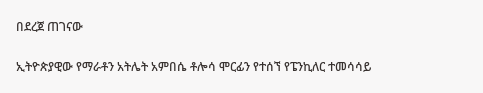በደረጀ ጠገናው

ኢትዮጵያዊው የማራቶን አትሌት አምበሴ ቶሎሳ ሞርፊን የተሰኘ የፔንኪለር ተመሳሳይ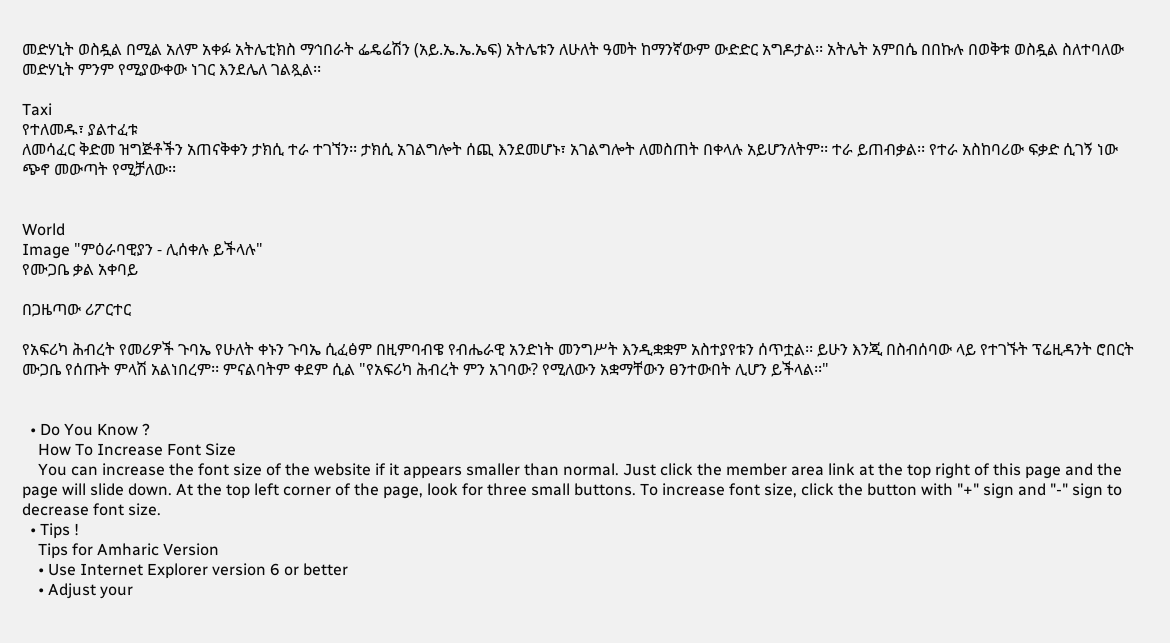መድሃኒት ወስዷል በሚል አለም አቀፉ አትሌቲክስ ማኅበራት ፌዴሬሽን (አይ.ኤ.ኤ.ኤፍ) አትሌቱን ለሁለት ዓመት ከማንኛውም ውድድር አግዶታል፡፡ አትሌት አምበሴ በበኩሉ በወቅቱ ወስዷል ስለተባለው መድሃኒት ምንም የሚያውቀው ነገር እንደሌለ ገልጿል፡፡

Taxi
የተለመዱ፣ ያልተፈቱ
ለመሳፈር ቅድመ ዝግጅቶችን አጠናቅቀን ታክሲ ተራ ተገኘን፡፡ ታክሲ አገልግሎት ሰጪ እንደመሆኑ፣ አገልግሎት ለመስጠት በቀላሉ አይሆንለትም፡፡ ተራ ይጠብቃል፡፡ የተራ አስከባሪው ፍቃድ ሲገኝ ነው ጭኖ መውጣት የሚቻለው፡፡


World
Image "ምዕራባዊያን - ሊሰቀሉ ይችላሉ"
የሙጋቤ ቃል አቀባይ

በጋዜጣው ሪፖርተር

የአፍሪካ ሕብረት የመሪዎች ጉባኤ የሁለት ቀኑን ጉባኤ ሲፈፅም በዚምባብዌ የብሔራዊ አንድነት መንግሥት እንዲቋቋም አስተያየቱን ሰጥቷል፡፡ ይሁን እንጂ በስብሰባው ላይ የተገኙት ፕሬዚዳንት ሮበርት ሙጋቤ የሰጡት ምላሽ አልነበረም፡፡ ምናልባትም ቀደም ሲል "የአፍሪካ ሕብረት ምን አገባው? የሚለውን አቋማቸውን ፀንተውበት ሊሆን ይችላል፡፡"


  • Do You Know ?
    How To Increase Font Size
    You can increase the font size of the website if it appears smaller than normal. Just click the member area link at the top right of this page and the page will slide down. At the top left corner of the page, look for three small buttons. To increase font size, click the button with "+" sign and "-" sign to decrease font size.
  • Tips !
    Tips for Amharic Version
    • Use Internet Explorer version 6 or better
    • Adjust your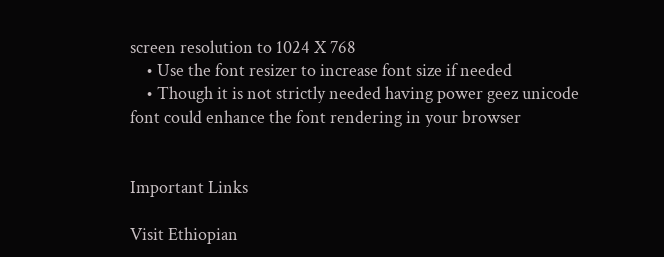screen resolution to 1024 X 768
    • Use the font resizer to increase font size if needed
    • Though it is not strictly needed having power geez unicode font could enhance the font rendering in your browser


Important Links

Visit Ethiopian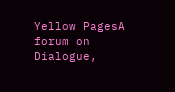Yellow PagesA forum on Dialogue,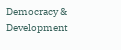Democracy & Development